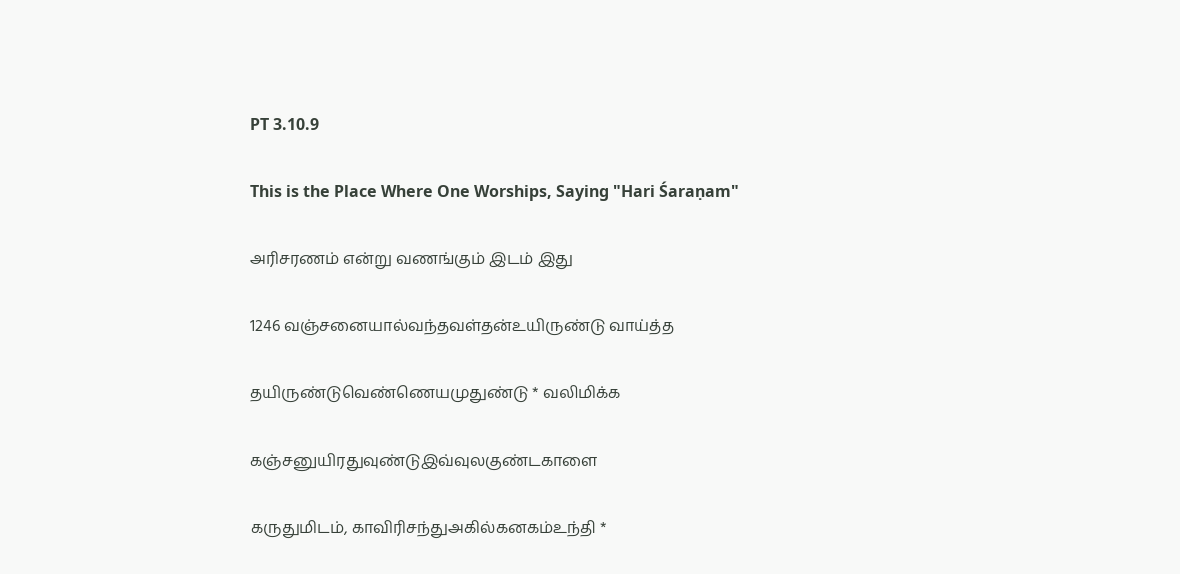PT 3.10.9

This is the Place Where One Worships, Saying "Hari Śaraṇam"

அரிசரணம் என்று வணங்கும் இடம் இது

1246 வஞ்சனையால்வந்தவள்தன்உயிருண்டு வாய்த்த

தயிருண்டுவெண்ணெயமுதுண்டு * வலிமிக்க

கஞ்சனுயிரதுவுண்டுஇவ்வுலகுண்டகாளை

கருதுமிடம், காவிரிசந்துஅகில்கனகம்உந்தி *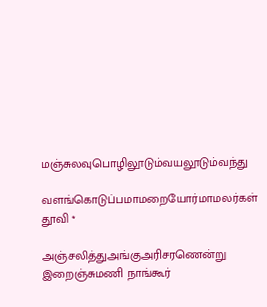மஞ்சுலவுபொழிலூடும்வயலூடும்வந்து

வளங்கொடுப்பமாமறையோர்மாமலர்கள் தூவி *

அஞ்சலித்துஅங்குஅரிசரணென்று இறைஞ்சுமணி நாங்கூர்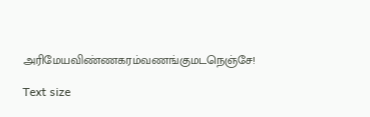அரிமேயவிண்ணகரம்வணங்குமடநெஞ்சே!

Text size